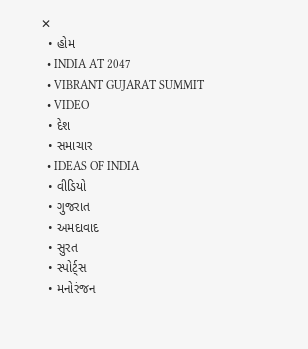✕
  • હોમ
  • INDIA AT 2047
  • VIBRANT GUJARAT SUMMIT
  • VIDEO
  • દેશ
  • સમાચાર
  • IDEAS OF INDIA
  • વીડિયો
  • ગુજરાત
  • અમદાવાદ
  • સુરત
  • સ્પોર્ટ્સ
  • મનોરંજન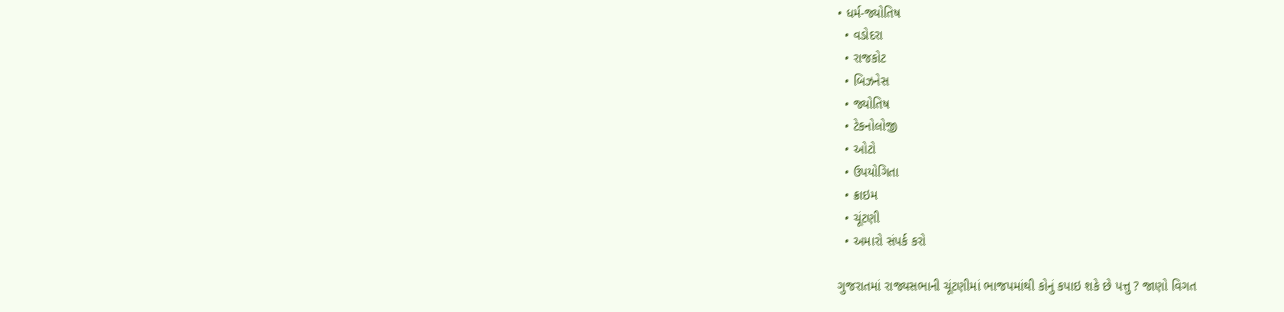• ધર્મ-જ્યોતિષ
  • વડોદરા
  • રાજકોટ
  • બિઝનેસ
  • જ્યોતિષ
  • ટેકનોલોજી
  • ઓટો
  • ઉપયોગિતા
  • ક્રાઇમ
  • ચૂંટણી
  • અમારો સંપર્ક કરો

ગુજરાતમાં રાજ્યસભાની ચૂંટણીમાં ભાજપમાંથી કોનું કપાઇ શકે છે પત્તુ ? જાણો વિગત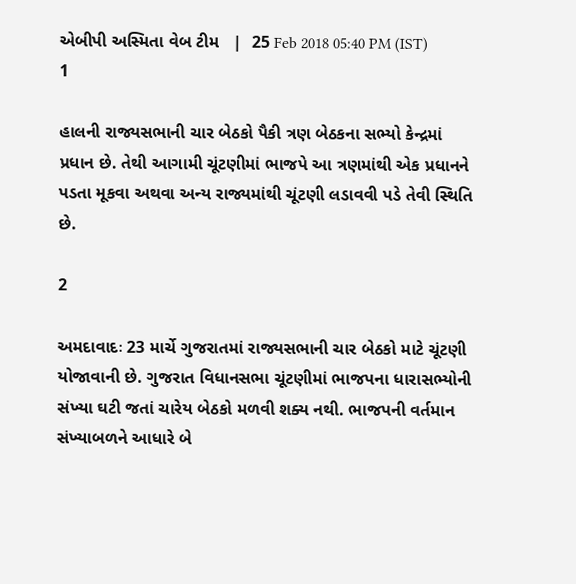એબીપી અસ્મિતા વેબ ટીમ   |  25 Feb 2018 05:40 PM (IST)
1

હાલની રાજ્યસભાની ચાર બેઠકો પૈકી ત્રણ બેઠકના સભ્યો કેન્દ્રમાં પ્રધાન છે. તેથી આગામી ચૂંટણીમાં ભાજપે આ ત્રણમાંથી એક પ્રધાનને પડતા મૂકવા અથવા અન્ય રાજ્યમાંથી ચૂંટણી લડાવવી પડે તેવી સ્થિતિ છે.

2

અમદાવાદઃ 23 માર્ચે ગુજરાતમાં રાજ્યસભાની ચાર બેઠકો માટે ચૂંટણી યોજાવાની છે. ગુજરાત વિધાનસભા ચૂંટણીમાં ભાજપના ધારાસભ્યોની સંખ્યા ઘટી જતાં ચારેય બેઠકો મળવી શક્ય નથી. ભાજપની વર્તમાન સંખ્યાબળને આધારે બે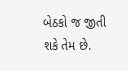બેઠકો જ જીતી શકે તેમ છે.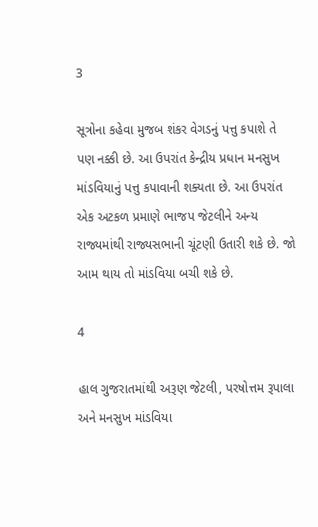3

સૂત્રોના કહેવા મુજબ શંકર વેગડનું પત્તુ કપાશે તે પણ નક્કી છે. આ ઉપરાંત કેન્દ્રીય પ્રધાન મનસુખ માંડવિયાનું પત્તુ કપાવાની શક્યતા છે. આ ઉપરાંત એક અટકળ પ્રમાણે ભાજપ જેટલીને અન્ય રાજ્યમાંથી રાજ્યસભાની ચૂંટણી ઉતારી શકે છે. જો આમ થાય તો માંડવિયા બચી શકે છે.

4

હાલ ગુજરાતમાંથી અરૂણ જેટલી, પરષોત્તમ રૂપાલા અને મનસુખ માંડવિયા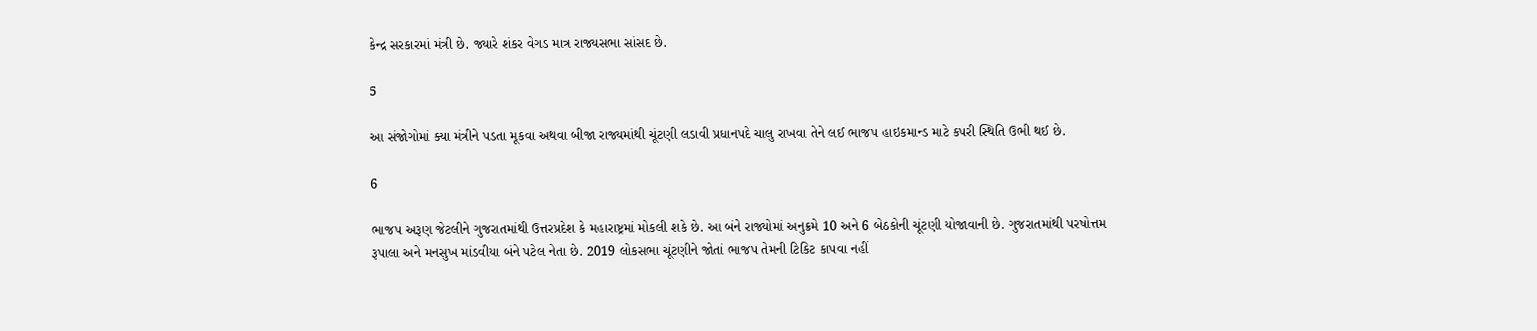કેન્દ્ર સરકારમાં મંત્રી છે. જ્યારે શંકર વેગડ માત્ર રાજ્યસભા સાંસદ છે.

5

આ સંજોગોમાં ક્યા મંત્રીને પડતા મૂકવા અથવા બીજા રાજ્યમાંથી ચૂંટણી લડાવી પ્રધાનપદે ચાલુ રાખવા તેને લઈ ભાજપ હાઇકમાન્ડ માટે કપરી સ્થિતિ ઉભી થઈ છે.

6

ભાજપ અરૂણ જેટલીને ગુજરાતમાંથી ઉત્તરપ્રદેશ કે મહારાષ્ટ્રમાં મોકલી શકે છે. આ બંને રાજ્યોમાં અનુક્રમે 10 અને 6 બેઠકોની ચૂંટણી યોજાવાની છે. ગુજરાતમાંથી પરષોત્તમ રૂપાલા અને મનસુખ માંડવીયા બંને પટેલ નેતા છે. 2019 લોકસભા ચૂંટણીને જોતાં ભાજપ તેમની ટિકિટ કાપવા નહીં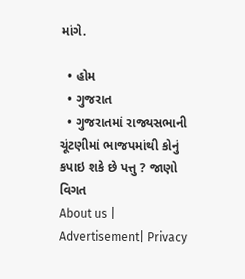માંગે.

  • હોમ
  • ગુજરાત
  • ગુજરાતમાં રાજ્યસભાની ચૂંટણીમાં ભાજપમાંથી કોનું કપાઇ શકે છે પત્તુ ? જાણો વિગત
About us | Advertisement| Privacy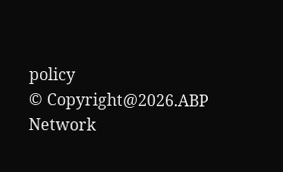policy
© Copyright@2026.ABP Network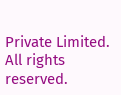Private Limited. All rights reserved.